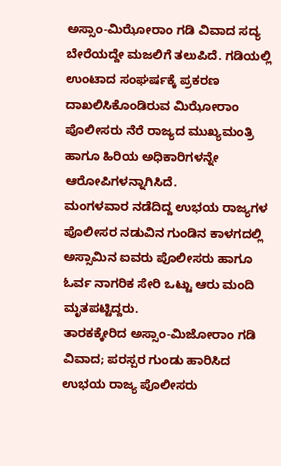ಅಸ್ಸಾಂ-ಮಿಝೋರಾಂ ಗಡಿ ವಿವಾದ ಸದ್ಯ ಬೇರೆಯದ್ದೇ ಮಜಲಿಗೆ ತಲುಪಿದೆ. ಗಡಿಯಲ್ಲಿ ಉಂಟಾದ ಸಂಘರ್ಷಕ್ಕೆ ಪ್ರಕರಣ ದಾಖಲಿಸಿಕೊಂಡಿರುವ ಮಿಝೋರಾಂ ಪೊಲೀಸರು ನೆರೆ ರಾಜ್ಯದ ಮುಖ್ಯಮಂತ್ರಿ ಹಾಗೂ ಹಿರಿಯ ಅಧಿಕಾರಿಗಳನ್ನೇ ಆರೋಪಿಗಳನ್ನಾಗಿಸಿದೆ.
ಮಂಗಳವಾರ ನಡೆದಿದ್ದ ಉಭಯ ರಾಜ್ಯಗಳ ಪೊಲೀಸರ ನಡುವಿನ ಗುಂಡಿನ ಕಾಳಗದಲ್ಲಿ ಅಸ್ಸಾಮಿನ ಐವರು ಪೊಲೀಸರು ಹಾಗೂ ಓರ್ವ ನಾಗರಿಕ ಸೇರಿ ಒಟ್ಟು ಆರು ಮಂದಿ ಮೃತಪಟ್ಟಿದ್ದರು.
ತಾರಕಕ್ಕೇರಿದ ಅಸ್ಸಾಂ-ಮಿಜೋರಾಂ ಗಡಿ ವಿವಾದ; ಪರಸ್ಪರ ಗುಂಡು ಹಾರಿಸಿದ ಉಭಯ ರಾಜ್ಯ ಪೊಲೀಸರು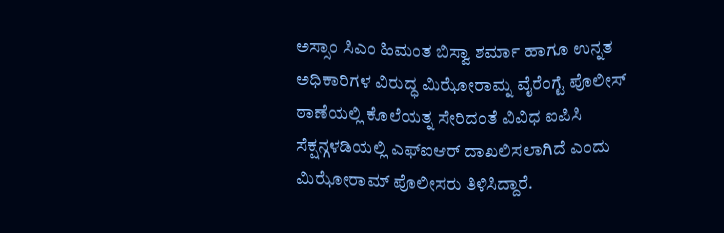ಅಸ್ಸಾಂ ಸಿಎಂ ಹಿಮಂತ ಬಿಸ್ವಾ ಶರ್ಮಾ ಹಾಗೂ ಉನ್ನತ ಅಧಿಕಾರಿಗಳ ವಿರುದ್ಧ ಮಿಝೋರಾಮ್ನ ವೈರೆಂಗ್ಟೆ ಪೊಲೀಸ್ ಠಾಣೆಯಲ್ಲಿ ಕೊಲೆಯತ್ನ ಸೇರಿದಂತೆ ವಿವಿಧ ಐಪಿಸಿ ಸೆಕ್ಷನ್ಗಳಡಿಯಲ್ಲಿ ಎಫ್ಐಆರ್ ದಾಖಲಿಸಲಾಗಿದೆ ಎಂದು ಮಿಝೋರಾಮ್ ಪೊಲೀಸರು ತಿಳಿಸಿದ್ದಾರೆ.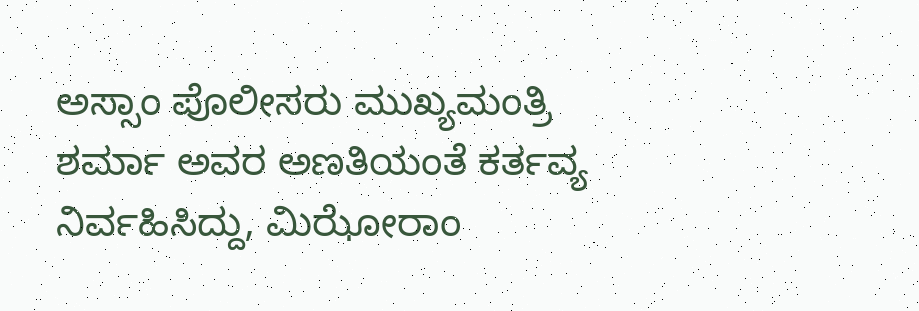ಅಸ್ಸಾಂ ಪೊಲೀಸರು ಮುಖ್ಯಮಂತ್ರಿ ಶರ್ಮಾ ಅವರ ಅಣತಿಯಂತೆ ಕರ್ತವ್ಯ ನಿರ್ವಹಿಸಿದ್ದು, ಮಿಝೋರಾಂ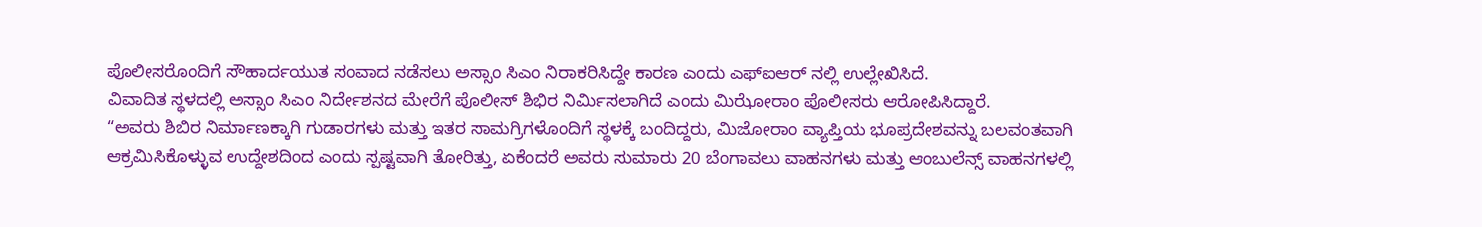ಪೊಲೀಸರೊಂದಿಗೆ ಸೌಹಾರ್ದಯುತ ಸಂವಾದ ನಡೆಸಲು ಅಸ್ಸಾಂ ಸಿಎಂ ನಿರಾಕರಿಸಿದ್ದೇ ಕಾರಣ ಎಂದು ಎಫ್ಐಆರ್ ನಲ್ಲಿ ಉಲ್ಲೇಖಿಸಿದೆ.
ವಿವಾದಿತ ಸ್ಥಳದಲ್ಲಿ ಅಸ್ಸಾಂ ಸಿಎಂ ನಿರ್ದೇಶನದ ಮೇರೆಗೆ ಪೊಲೀಸ್ ಶಿಭಿರ ನಿರ್ಮಿಸಲಾಗಿದೆ ಎಂದು ಮಿಝೋರಾಂ ಪೊಲೀಸರು ಆರೋಪಿಸಿದ್ದಾರೆ.
“ಅವರು ಶಿಬಿರ ನಿರ್ಮಾಣಕ್ಕಾಗಿ ಗುಡಾರಗಳು ಮತ್ತು ಇತರ ಸಾಮಗ್ರಿಗಳೊಂದಿಗೆ ಸ್ಥಳಕ್ಕೆ ಬಂದಿದ್ದರು, ಮಿಜೋರಾಂ ವ್ಯಾಪ್ತಿಯ ಭೂಪ್ರದೇಶವನ್ನು ಬಲವಂತವಾಗಿ ಆಕ್ರಮಿಸಿಕೊಳ್ಳುವ ಉದ್ದೇಶದಿಂದ ಎಂದು ಸ್ಪಷ್ಟವಾಗಿ ತೋರಿತ್ತು, ಏಕೆಂದರೆ ಅವರು ಸುಮಾರು 20 ಬೆಂಗಾವಲು ವಾಹನಗಳು ಮತ್ತು ಆಂಬುಲೆನ್ಸ್ ವಾಹನಗಳಲ್ಲಿ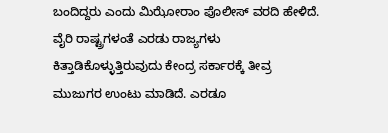ಬಂದಿದ್ದರು ಎಂದು ಮಿಝೋರಾಂ ಪೊಲೀಸ್ ವರದಿ ಹೇಳಿದೆ.
ವೈರಿ ರಾಷ್ಟ್ರಗಳಂತೆ ಎರಡು ರಾಜ್ಯಗಳು ಕಿತ್ತಾಡಿಕೊಳ್ಳುತ್ತಿರುವುದು ಕೇಂದ್ರ ಸರ್ಕಾರಕ್ಕೆ ತೀವ್ರ ಮುಜುಗರ ಉಂಟು ಮಾಡಿದೆ. ಎರಡೂ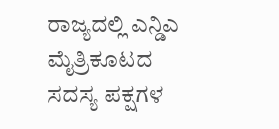ರಾಜ್ಯದಲ್ಲಿ ಎನ್ಡಿಎ ಮೈತ್ರಿಕೂಟದ ಸದಸ್ಯ ಪಕ್ಷಗಳ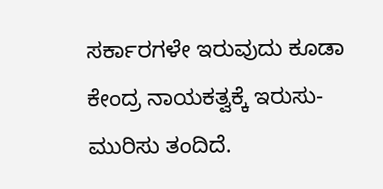ಸರ್ಕಾರಗಳೇ ಇರುವುದು ಕೂಡಾ ಕೇಂದ್ರ ನಾಯಕತ್ವಕ್ಕೆ ಇರುಸು-ಮುರಿಸು ತಂದಿದೆ.